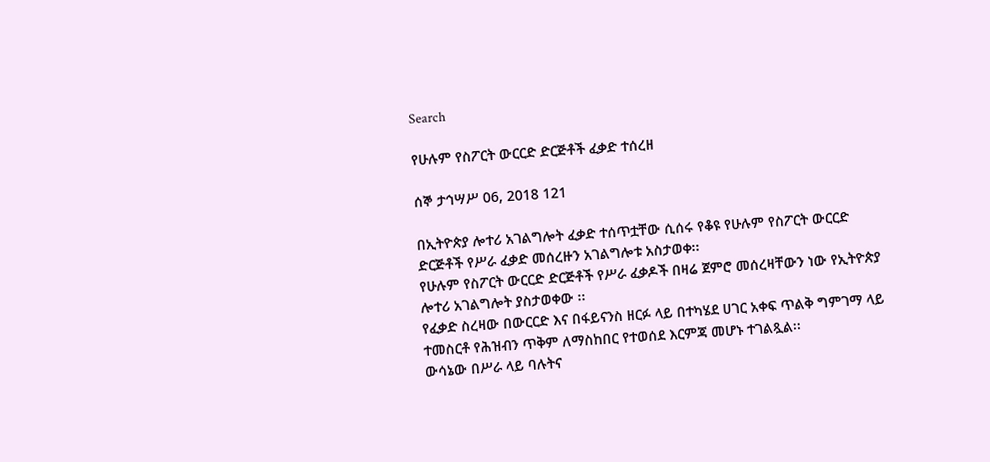Search

የሁሉም የስፖርት ውርርድ ድርጅቶች ፈቃድ ተሰረዘ

ሰኞ ታኅሣሥ 06, 2018 121

በኢትዮጵያ ሎተሪ አገልግሎት ፈቃድ ተሰጥቷቸው ሲሰሩ የቆዩ የሁሉም የስፖርት ውርርድ ድርጅቶች የሥራ ፈቃድ መሰረዙን አገልግሎቱ አስታወቀ፡፡
የሁሉም የስፖርት ውርርድ ድርጅቶች የሥራ ፈቃዶች በዛሬ ጀምሮ መሰረዛቸውን ነው የኢትዮጵያ ሎተሪ አገልግሎት ያስታወቀው ፡፡
የፈቃድ ስረዛው በውርርድ እና በፋይናንስ ዘርፉ ላይ በተካሄደ ሀገር አቀፍ ጥልቅ ግምገማ ላይ ተመስርቶ የሕዝብን ጥቅም ለማስከበር የተወሰደ እርምጃ መሆኑ ተገልጿል፡፡
ውሳኔው በሥራ ላይ ባሉትና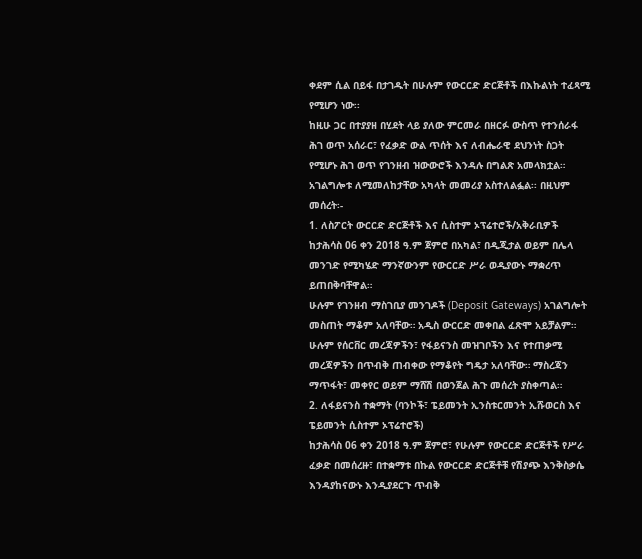ቀደም ሲል በይፋ በታገዱት በሁሉም የውርርድ ድርጅቶች በእኩልነት ተፈጻሚ የሚሆን ነው፡፡
ከዚሁ ጋር በተያያዘ በሂደት ላይ ያለው ምርመራ በዘርፉ ውስጥ የተንሰራፋ ሕገ ወጥ አሰራር፣ የፈቃድ ውል ጥሰት እና ለብሔራዊ ደህንነት ስጋት የሚሆኑ ሕገ ወጥ የገንዘብ ዝውውሮች እንዳሉ በግልጽ አመላክቷል።
አገልግሎቱ ለሚመለከታቸው አካላት መመሪያ አስተለልፏል፡፡ በዚህም መሰረት፡-
1. ለስፖርት ውርርድ ድርጅቶች እና ሲስተም ኦፕሬተሮች/አቅራቢዎች
ከታሕሳስ 06 ቀን 2018 ዓ.ም ጀምሮ በአካል፣ በዲጂታል ወይም በሌላ መንገድ የሚካሄድ ማንኛውንም የውርርድ ሥራ ወዲያውኑ ማቋረጥ ይጠበቅባቸዋል።
ሁሉም የገንዘብ ማስገቢያ መንገዶች (Deposit Gateways) አገልግሎት መስጠት ማቆም አለባቸው። አዲስ ውርርድ መቀበል ፈጽሞ አይቻልም።
ሁሉም የሰርቨር መረጃዎችን፣ የፋይናንስ መዝገቦችን እና የተጠቃሚ መረጃዎችን በጥብቅ ጠብቀው የማቆየት ግዴታ አለባቸው። ማስረጃን ማጥፋት፣ መቀየር ወይም ማሸሽ በወንጀል ሕጉ መሰረት ያስቀጣል።
2. ለፋይናንስ ተቋማት (ባንኮች፣ ፔይመንት ኢንስቱርመንት ኢሹወርስ እና ፔይመንት ሲስተም ኦፕሬተሮች)
ከታሕሳስ 06 ቀን 2018 ዓ.ም ጀምሮ፣ የሁሉም የውርርድ ድርጅቶች የሥራ ፈቃድ በመሰረዙ፣ በተቋማቱ በኩል የውርርድ ድርጅቶቹ የሽያጭ እንቅስቃሴ እንዳያከናውኑ እንዲያደርጉ ጥብቅ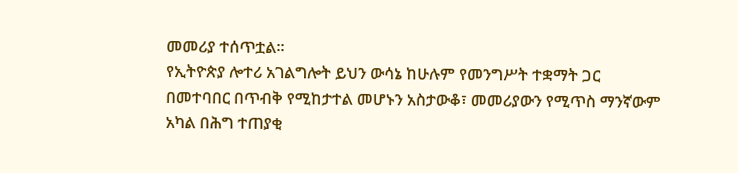መመሪያ ተሰጥቷል።
የኢትዮጵያ ሎተሪ አገልግሎት ይህን ውሳኔ ከሁሉም የመንግሥት ተቋማት ጋር በመተባበር በጥብቅ የሚከታተል መሆኑን አስታውቆ፣ መመሪያውን የሚጥስ ማንኛውም አካል በሕግ ተጠያቂ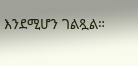እንደሚሆን ገልጿል።